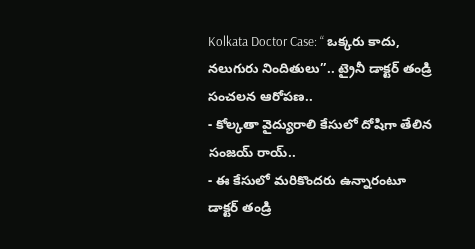Kolkata Doctor Case: ‘‘ ఒక్కరు కాదు, నలుగురు నిందితులు’’.. ట్రైనీ డాక్టర్ తండ్రి సంచలన ఆరోపణ..
- కోల్కతా వైద్యురాలి కేసులో దోషిగా తేలిన సంజయ్ రాయ్..
- ఈ కేసులో మరికొందరు ఉన్నారంటూ డాక్టర్ తండ్రి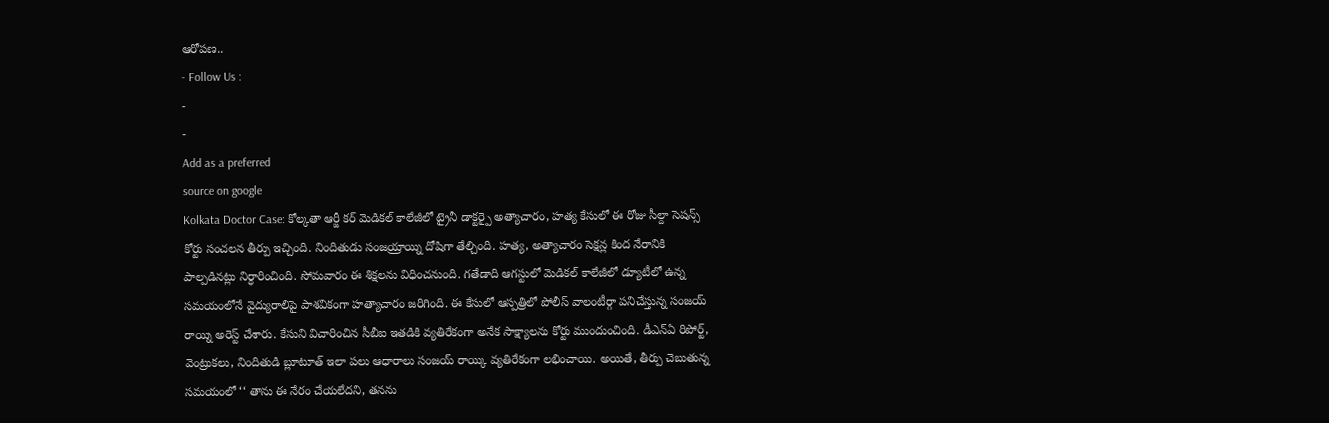ఆరోపణ..
- Follow Us :
-
-
Add as a preferred
source on google
Kolkata Doctor Case: కోల్కతా ఆర్జీ కర్ మెడికల్ కాలేజీలో ట్రైనీ డాక్టర్పై అత్యాచారం, హత్య కేసులో ఈ రోజు సీల్దా సెషన్స్ కోర్టు సంచలన తీర్పు ఇచ్చింది. నిందితుడు సంజయ్రాయ్ని దోషిగా తేల్చింది. హత్య, అత్యాచారం సెక్షన్ల కింద నేరానికి పాల్పడినట్లు నిర్ధారించింది. సోమవారం ఈ శిక్షలను విధించనుంది. గతేడాది ఆగస్టులో మెడికల్ కాలేజీలో డ్యూటీలో ఉన్న సమయంలోనే వైద్యురాలిపై పాశవికంగా హత్యాచారం జరిగింది. ఈ కేసులో ఆస్పత్రిలో పోలీస్ వాలంటీర్గా పనిచేస్తున్న సంజయ్ రాయ్ని అరెస్ట్ చేశారు. కేసుని విచారించిన సీబీఐ ఇతడికి వ్యతిరేకంగా అనేక సాక్ష్యాలను కోర్టు ముందుంచింది. డీఎన్ఏ రిపోర్ట్, వెంట్రుకలు, నిందితుడి బ్లూటూత్ ఇలా పలు ఆధారాలు సంజయ్ రాయ్కి వ్యతిరేకంగా లభించాయి. అయితే, తీర్పు చెబుతున్న సమయంలో ‘‘ తాను ఈ నేరం చేయలేదని, తనను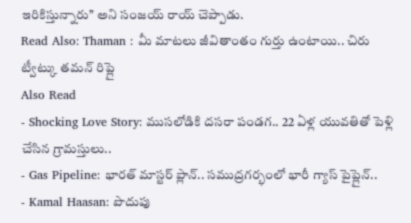ఇరికిస్తున్నారు’’ అని సంజయ్ రాయ్ చెప్పాడు.
Read Also: Thaman : మీ మాటలు జీవితాంతం గుర్తు ఉంటాయి.. చిరు ట్వీట్కు తమన్ రిప్లై
Also Read
- Shocking Love Story: ముసలోడికి దసరా పండగ.. 22 ఏళ్ల యువతితో పెళ్లి చేసిన గ్రామస్తులు..
- Gas Pipeline: భారత్ మాస్టర్ ప్లాన్.. సముద్రగర్భంలో భారీ గ్యాస్ పైప్లైన్..
- Kamal Haasan: పొదుపు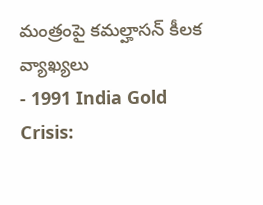మంత్రంపై కమల్హాసన్ కీలక వ్యాఖ్యలు
- 1991 India Gold Crisis: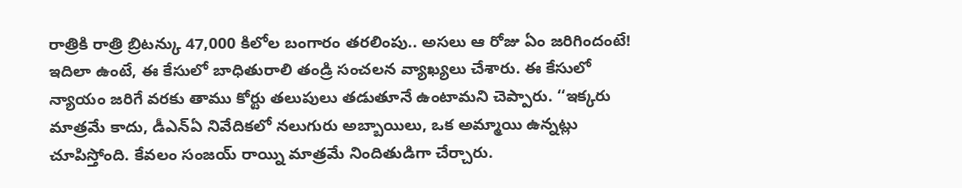రాత్రికి రాత్రి బ్రిటన్కు 47,000 కిలోల బంగారం తరలింపు.. అసలు ఆ రోజు ఏం జరిగిందంటే!
ఇదిలా ఉంటే, ఈ కేసులో బాధితురాలి తండ్రి సంచలన వ్యాఖ్యలు చేశారు. ఈ కేసులో న్యాయం జరిగే వరకు తాము కోర్టు తలుపులు తడుతూనే ఉంటామని చెప్పారు. ‘‘ఇక్కరు మాత్రమే కాదు, డీఎన్ఏ నివేదికలో నలుగురు అబ్బాయిలు, ఒక అమ్మాయి ఉన్నట్లు చూపిస్తోంది. కేవలం సంజయ్ రాయ్ని మాత్రమే నిందితుడిగా చేర్చారు.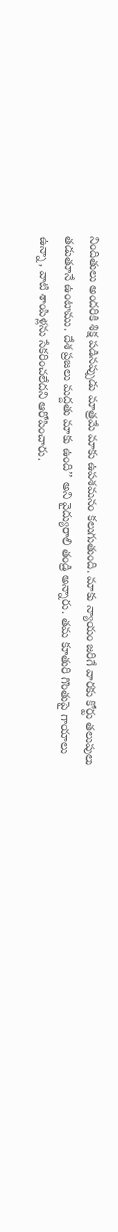నిందితులు అందరికి శిక్ష పడినప్పుడు మాత్రమే మాకు ఉపశమనం కలుగుతుంది. మాకు న్యాయం జరిగే వారకు కోర్టు తలుపులు తడుతూనే ఉంటాము. దేశ ప్రజలు మద్దతు మాకు ఉంది’’ అని వైద్యురాలి తండ్రి అన్నారు. తమ కూతురి గొంతుపై గాయాలు ఉన్నా, వాటి శాంపిళ్లను సేకరించలేదని ఆరోపించారు.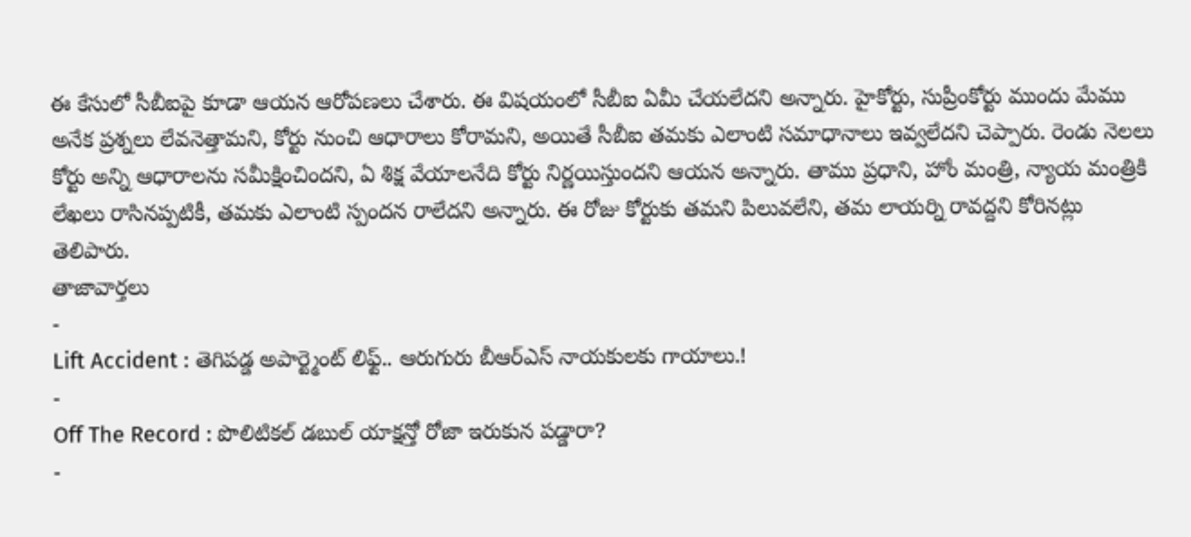ఈ కేసులో సీబీఐపై కూడా ఆయన ఆరోపణలు చేశారు. ఈ విషయంలో సీబీఐ ఏమీ చేయలేదని అన్నారు. హైకోర్టు, సుప్రీంకోర్టు ముందు మేము అనేక ప్రశ్నలు లేవనెత్తామని, కోర్టు నుంచి ఆధారాలు కోరామని, అయితే సీబీఐ తమకు ఎలాంటి సమాధానాలు ఇవ్వలేదని చెప్పారు. రెండు నెలలు కోర్టు అన్ని ఆధారాలను సమీక్షించిందని, ఏ శిక్ష వేయాలనేది కోర్టు నిర్ణయిస్తుందని ఆయన అన్నారు. తాము ప్రధాని, హోం మంత్రి, న్యాయ మంత్రికి లేఖలు రాసినప్పటికీ, తమకు ఎలాంటి స్పందన రాలేదని అన్నారు. ఈ రోజు కోర్టుకు తమని పిలువలేని, తమ లాయర్ని రావద్దని కోరినట్లు తెలిపారు.
తాజావార్తలు
-
Lift Accident : తెగిపడ్డ అపార్ట్మెంట్ లిఫ్ట్.. ఆరుగురు బీఆర్ఎస్ నాయకులకు గాయాలు.!
-
Off The Record : పొలిటికల్ డబుల్ యాక్షన్తో రోజా ఇరుకున పడ్డారా?
-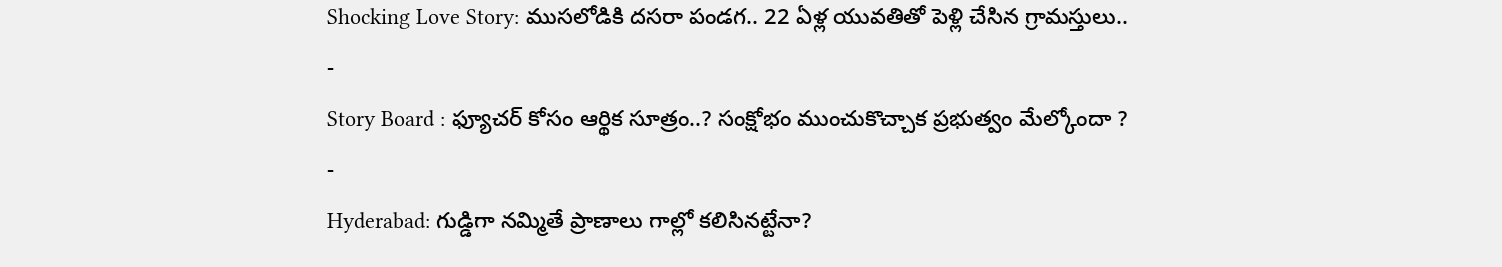Shocking Love Story: ముసలోడికి దసరా పండగ.. 22 ఏళ్ల యువతితో పెళ్లి చేసిన గ్రామస్తులు..
-
Story Board : ఫ్యూచర్ కోసం ఆర్థిక సూత్రం..? సంక్షోభం ముంచుకొచ్చాక ప్రభుత్వం మేల్కోందా ?
-
Hyderabad: గుడ్డిగా నమ్మితే ప్రాణాలు గాల్లో కలిసినట్టేనా?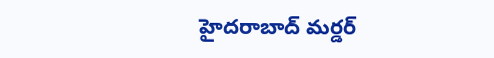హైదరాబాద్ మర్డర్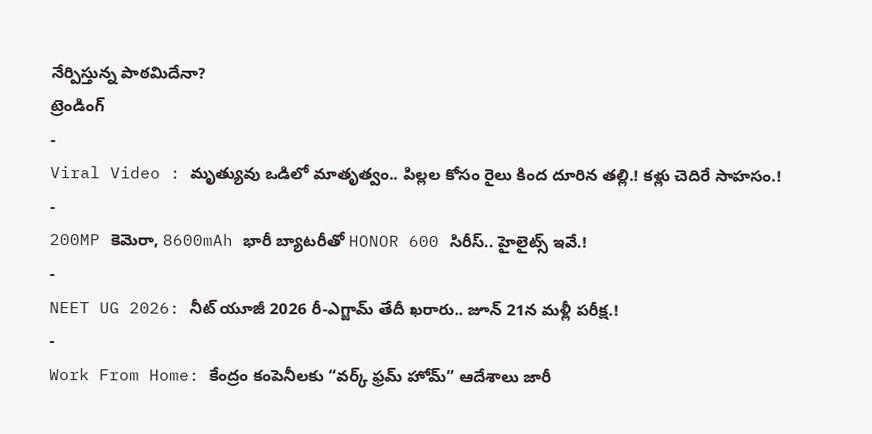నేర్పిస్తున్న పాఠమిదేనా?
ట్రెండింగ్
-
Viral Video : మృత్యువు ఒడిలో మాతృత్వం.. పిల్లల కోసం రైలు కింద దూరిన తల్లి.! కళ్లు చెదిరే సాహసం.!
-
200MP కెమెరా, 8600mAh భారీ బ్యాటరీతో HONOR 600 సిరీస్.. హైలైట్స్ ఇవే.!
-
NEET UG 2026: నీట్ యూజీ 2026 రీ-ఎగ్జామ్ తేదీ ఖరారు.. జూన్ 21న మళ్లీ పరీక్ష.!
-
Work From Home: కేంద్రం కంపెనీలకు “వర్క్ ఫ్రమ్ హోమ్” ఆదేశాలు జారీ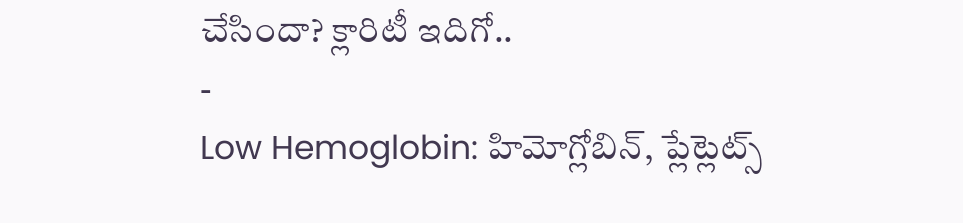చేసిందా? క్లారిటీ ఇదిగో..
-
Low Hemoglobin: హిమోగ్లోబిన్, ప్లేట్లెట్స్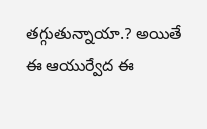తగ్గుతున్నాయా.? అయితే ఈ ఆయుర్వేద ఈ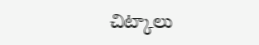చిట్కాలు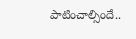పాటించాల్సిందే..